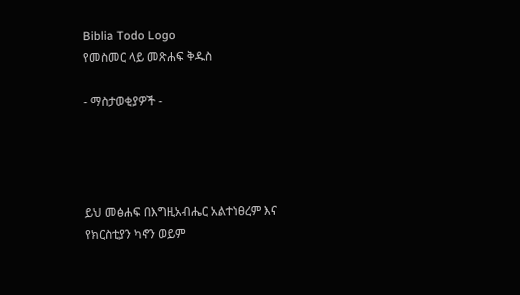Biblia Todo Logo
የመስመር ላይ መጽሐፍ ቅዱስ

- ማስታወቂያዎች -




ይህ መፅሐፍ በእግዚአብሔር አልተነፀረም እና የክርስቲያን ካኖን ወይም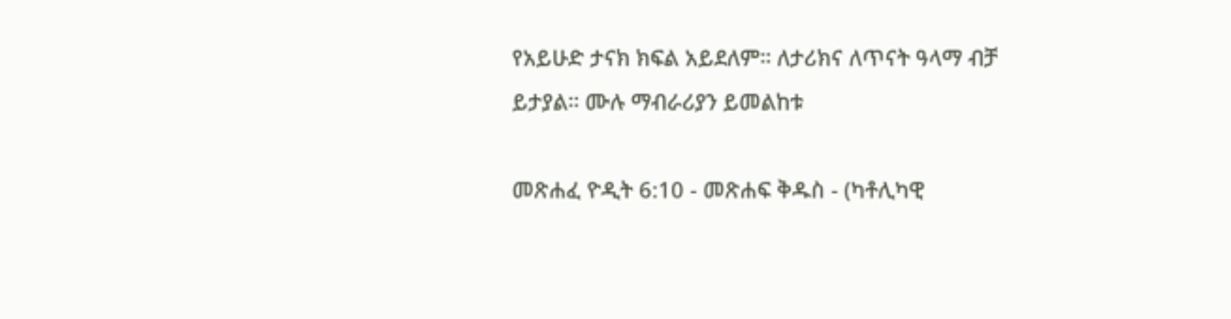የአይሁድ ታናክ ክፍል አይደለም። ለታሪክና ለጥናት ዓላማ ብቻ ይታያል። ሙሉ ማብራሪያን ይመልከቱ

መጽሐፈ ዮዲት 6:10 - መጽሐፍ ቅዱስ - (ካቶሊካዊ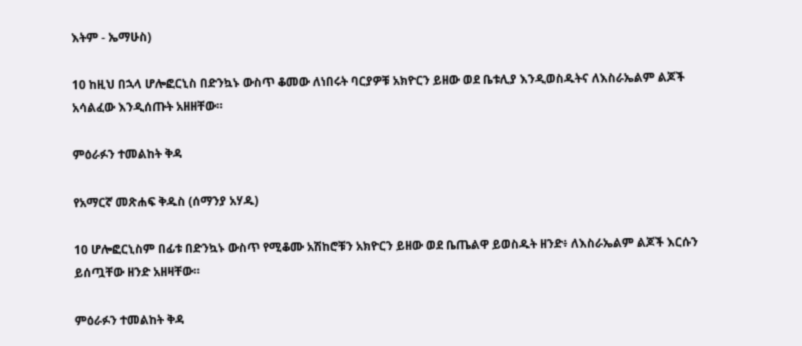እትም - ኤማሁስ)

10 ከዚህ በኋላ ሆሎፎርኒስ በድንኳኑ ውስጥ ቆመው ለነበሩት ባርያዎቹ አክዮርን ይዘው ወደ ቤቱሊያ እንዲወስዱትና ለእስራኤልም ልጆች አሳልፈው እንዲሰጡት አዘዘቸው።

ምዕራፉን ተመልከት ቅዳ

የአማርኛ መጽሐፍ ቅዱስ (ሰማንያ አሃዱ)

10 ሆሎፎርኒስም በፊቱ በድንኳኑ ውስጥ የሚቆሙ አሽከሮቹን አክዮርን ይዘው ወደ ቤጤልዋ ይወስዱት ዘንድ፥ ለእስራኤልም ልጆች እርሱን ይሰጧቸው ዘንድ አዘዛቸው።

ምዕራፉን ተመልከት ቅዳ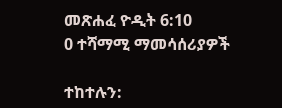መጽሐፈ ዮዲት 6:10
0 ተሻማሚ ማመሳሰሪያዎች

ተከተሉን: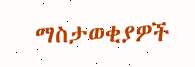ማስታወቂያዎች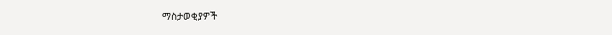ማስታወቂያዎች